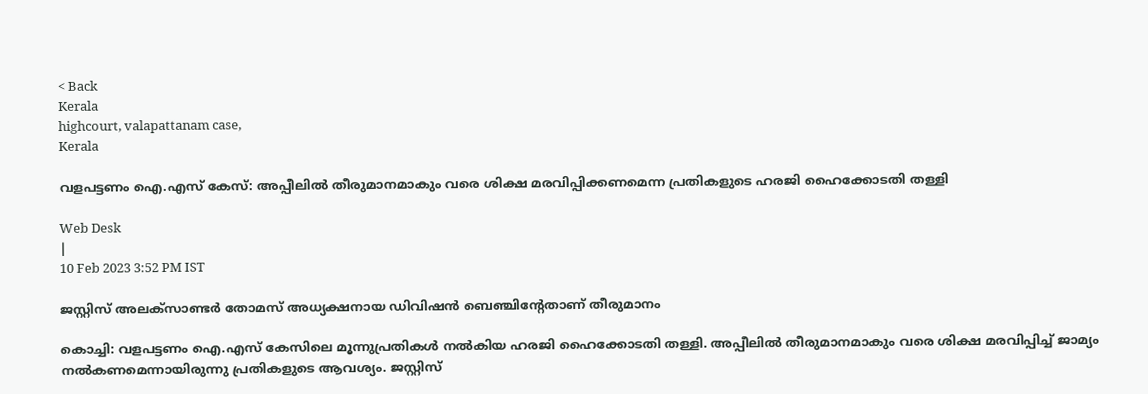< Back
Kerala
highcourt, valapattanam case,
Kerala

വളപട്ടണം ഐ.എസ് കേസ്: അപ്പീലിൽ തീരുമാനമാകും വരെ ശിക്ഷ മരവിപ്പിക്കണമെന്ന പ്രതികളുടെ ഹരജി ഹൈക്കോടതി തള്ളി

Web Desk
|
10 Feb 2023 3:52 PM IST

ജസ്റ്റിസ് അലക്‌സാണ്ടർ തോമസ് അധ്യക്ഷനായ ഡിവിഷൻ ബെഞ്ചിന്റേതാണ് തീരുമാനം

കൊച്ചി: വളപട്ടണം ഐ.എസ് കേസിലെ മൂന്നുപ്രതികൾ നൽകിയ ഹരജി ഹൈക്കോടതി തള്ളി. അപ്പീലിൽ തീരുമാനമാകും വരെ ശിക്ഷ മരവിപ്പിച്ച് ജാമ്യം നൽകണമെന്നായിരുന്നു പ്രതികളുടെ ആവശ്യം. ജസ്റ്റിസ്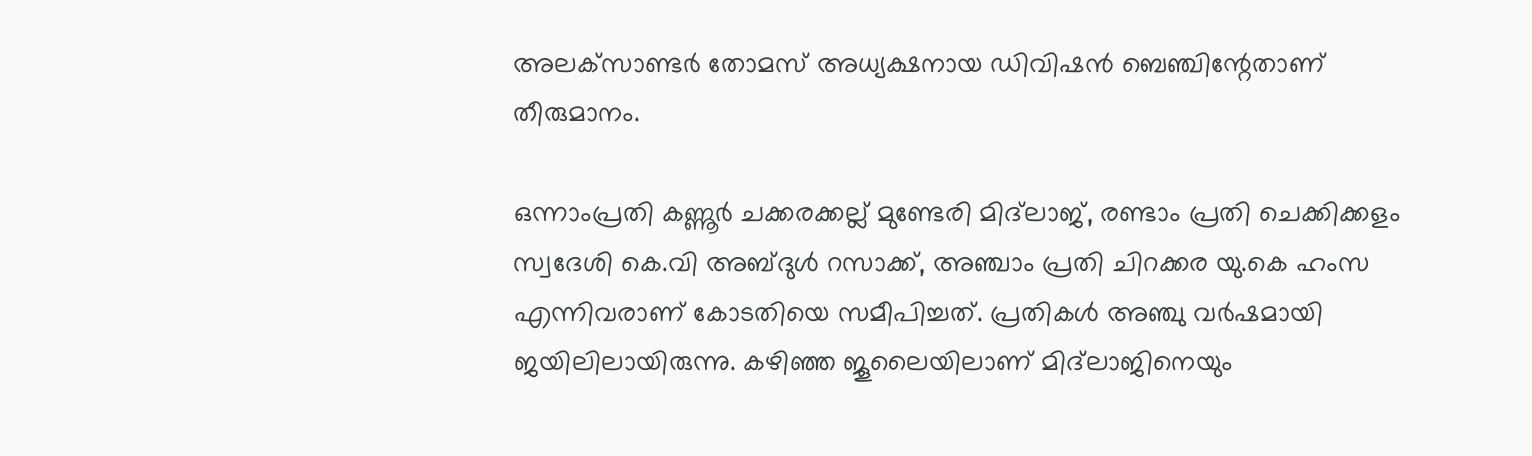അലക്‌സാണ്ടർ തോമസ് അധ്യക്ഷനായ ഡിവിഷൻ ബെഞ്ചിന്റേതാണ് തീരുമാനം.

ഒന്നാംപ്രതി കണ്ണൂർ ചക്കരക്കല്ല് മുണ്ടേരി മിദ്‌ലാജ്, രണ്ടാം പ്രതി ചെക്കിക്കളം സ്വദേശി കെ.വി അബ്ദുള്‍ റസാക്ക്, അഞ്ചാം പ്രതി ചിറക്കര യു.കെ ഹംസ എന്നിവരാണ് കോടതിയെ സമീപിച്ചത്. പ്രതികൾ അഞ്ചു വർഷമായി ജയിലിലായിരുന്നു. കഴിഞ്ഞ ജൂലൈയിലാണ് മിദ്‌ലാജിനെയും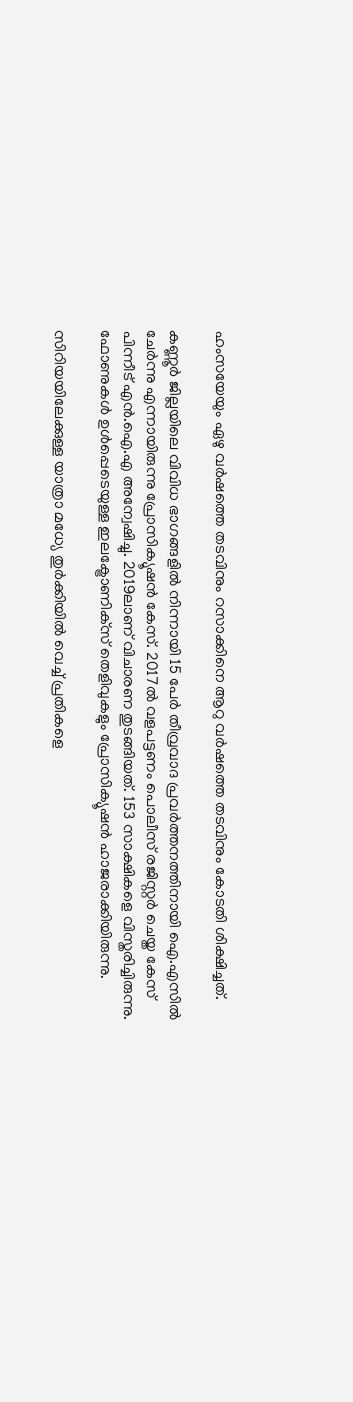ഹംസയേയും ഏഴു വർഷത്തെ തടവിനും റസാക്കിനെ ആറു വർഷത്തെ തടവിനും കോടതി ശിക്ഷിച്ചത്.

കണ്ണൂർ ജില്ലയിലെ വിവിധ ഭാഗങ്ങളിൽ നിന്നായി 15 പേർ തീവ്രവാദ പ്രവർത്തനത്തിനായി ഐ.എസിൽ ചേർന്നു എന്നായിരുന്നു പ്രോസിക്യൂഷൻ കേസ്. 2017ൽ വളപട്ടണം പൊലീസ് രജിസ്റ്റർ ചെയ്ത കേസ് പിന്നീട് എൻ.ഐ.എ അന്വേഷിച്ചു. 2019ലാണ് വിചാരണ തുടങ്ങിയത്. 153 സാക്ഷികളെ വിസ്തരിച്ചിരുന്നു. ഫോണുകൾ ഉൾപ്പെടെയുള്ള ഇലക്ട്രോണിക്‌സ് തെളിവുകളും പ്രോസിക്യൂഷൻ ഹാജരാക്കിയിരുന്നു.

സിറിയയിലേക്കുള്ള യാത്രാ മധ്യേ തുർക്കിയിൽ വെച്ച് പ്രതികളെ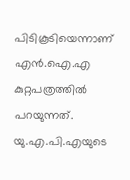പിടികൂടിയെന്നാണ് എൻ.ഐ.എ കുറ്റപത്രത്തിൽ പറയുന്നത്. യു.എ.പി.എയുടെ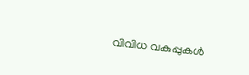വിവിധ വകുപ്പുകൾ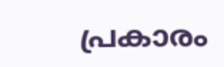പ്രകാരം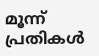മൂന്ന് പ്രതികൾ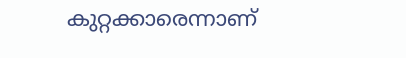കുറ്റക്കാരെന്നാണ്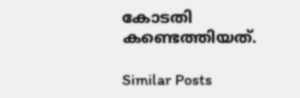കോടതി കണ്ടെത്തിയത്.

Similar Posts